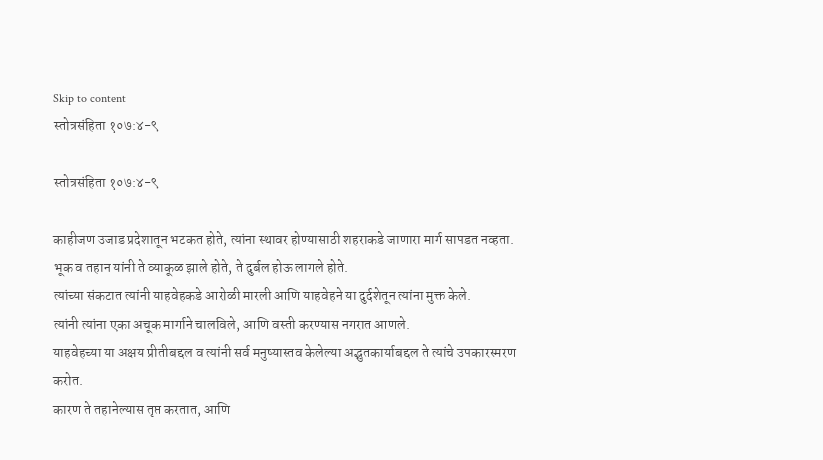Skip to content
स्तोत्रसंहिता १०७:४-९

स्तोत्रसंहिता १०७:४-९

काहीजण उजाड प्रदेशातून भटकत होते, त्यांना स्थावर होण्यासाठी शहराकडे जाणारा मार्ग सापडत नव्हता.
भूक व तहान यांनी ते व्याकूळ झाले होते, ते दुर्बल होऊ लागले होते.
त्यांच्या संकटात त्यांनी याहवेहकडे आरोळी मारली आणि याहवेहने या दुर्दशेतून त्यांना मुक्त केले.
त्यांनी त्यांना एका अचूक मार्गाने चालविले, आणि वस्ती करण्यास नगरात आणले.
याहवेहच्या या अक्षय प्रीतीबद्दल व त्यांनी सर्व मनुष्यास्तव केलेल्या अद्भुतकार्याबद्दल ते त्यांचे उपकारस्मरण करोत.
कारण ते तहानेल्यास तृप्त करतात, आणि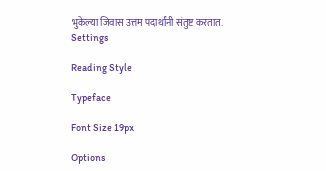भुकेल्या जिवास उत्तम पदार्थांनी संतुष्ट करतात.
Settings

Reading Style

Typeface

Font Size 19px

Options